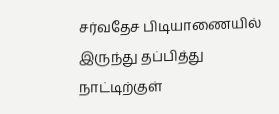சர்வதேச பிடியாணையில் இருந்து தப்பித்து நாட்டிற்குள்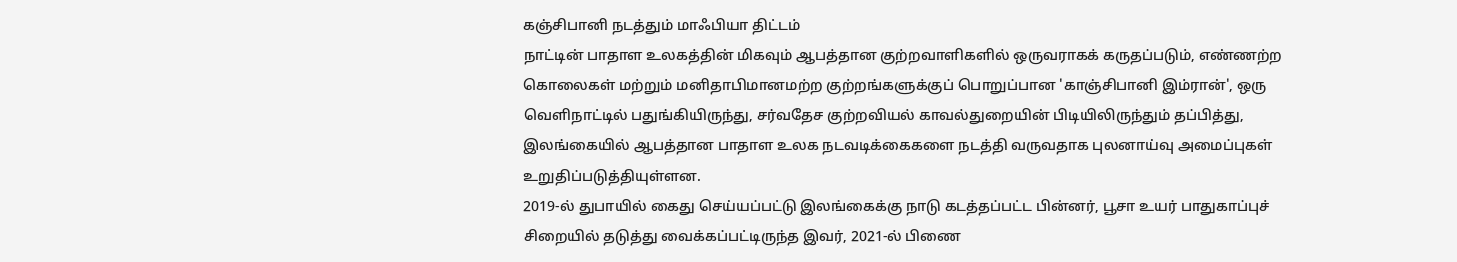கஞ்சிபானி நடத்தும் மாஃபியா திட்டம்
நாட்டின் பாதாள உலகத்தின் மிகவும் ஆபத்தான குற்றவாளிகளில் ஒருவராகக் கருதப்படும், எண்ணற்ற கொலைகள் மற்றும் மனிதாபிமானமற்ற குற்றங்களுக்குப் பொறுப்பான 'காஞ்சிபானி இம்ரான்', ஒரு வெளிநாட்டில் பதுங்கியிருந்து, சர்வதேச குற்றவியல் காவல்துறையின் பிடியிலிருந்தும் தப்பித்து, இலங்கையில் ஆபத்தான பாதாள உலக நடவடிக்கைகளை நடத்தி வருவதாக புலனாய்வு அமைப்புகள் உறுதிப்படுத்தியுள்ளன.
2019-ல் துபாயில் கைது செய்யப்பட்டு இலங்கைக்கு நாடு கடத்தப்பட்ட பின்னர், பூசா உயர் பாதுகாப்புச் சிறையில் தடுத்து வைக்கப்பட்டிருந்த இவர், 2021-ல் பிணை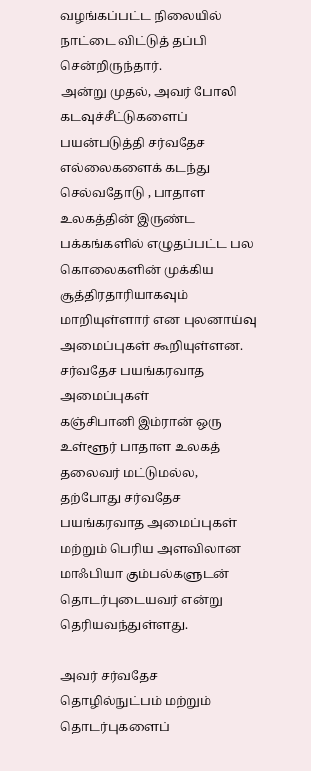வழங்கப்பட்ட நிலையில் நாட்டை விட்டுத் தப்பி சென்றிருந்தார்.
அன்று முதல், அவர் போலி கடவுச்சீட்டுகளைப் பயன்படுத்தி சர்வதேச எல்லைகளைக் கடந்து செல்வதோடு , பாதாள உலகத்தின் இருண்ட பக்கங்களில் எழுதப்பட்ட பல கொலைகளின் முக்கிய சூத்திரதாரியாகவும் மாறியுள்ளார் என புலனாய்வு அமைப்புகள் கூறியுள்ளன.
சர்வதேச பயங்கரவாத அமைப்புகள்
கஞ்சிபானி இம்ரான் ஒரு உள்ளூர் பாதாள உலகத் தலைவர் மட்டுமல்ல, தற்போது சர்வதேச பயங்கரவாத அமைப்புகள் மற்றும் பெரிய அளவிலான மாஃபியா கும்பல்களுடன் தொடர்புடையவர் என்று தெரியவந்துள்ளது.

அவர் சர்வதேச தொழில்நுட்பம் மற்றும் தொடர்புகளைப்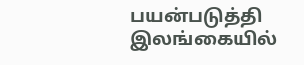பயன்படுத்தி இலங்கையில்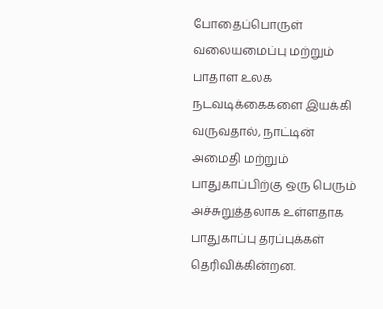போதைப்பொருள் வலையமைப்பு மற்றும் பாதாள உலக நடவடிக்கைகளை இயக்கி வருவதால், நாட்டின் அமைதி மற்றும் பாதுகாப்பிற்கு ஒரு பெரும் அச்சுறுத்தலாக உள்ளதாக பாதுகாப்பு தரப்புக்கள் தெரிவிக்கின்றன.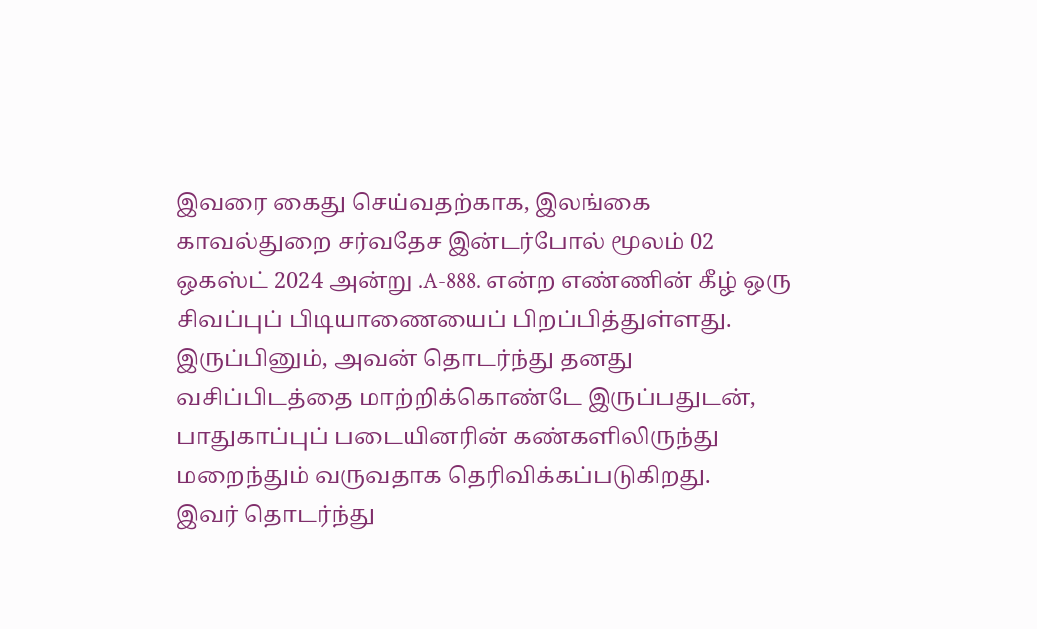இவரை கைது செய்வதற்காக, இலங்கை காவல்துறை சர்வதேச இன்டர்போல் மூலம் 02 ஒகஸ்ட் 2024 அன்று .A-888. என்ற எண்ணின் கீழ் ஒரு சிவப்புப் பிடியாணையைப் பிறப்பித்துள்ளது. இருப்பினும், அவன் தொடர்ந்து தனது வசிப்பிடத்தை மாற்றிக்கொண்டே இருப்பதுடன், பாதுகாப்புப் படையினரின் கண்களிலிருந்து மறைந்தும் வருவதாக தெரிவிக்கப்படுகிறது.
இவர் தொடர்ந்து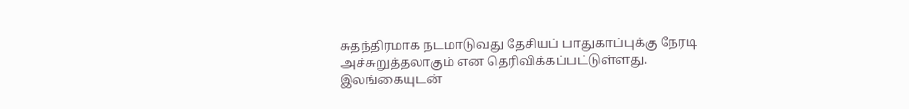சுதந்திரமாக நடமாடுவது தேசியப் பாதுகாப்புக்கு நேரடி அச்சுறுத்தலாகும் என தெரிவிக்கப்பட்டுள்ளது.
இலங்கையுடன்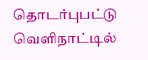தொடர்புபட்டு வெளிநாட்டில்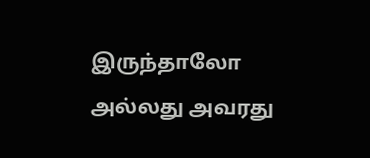இருந்தாலோ அல்லது அவரது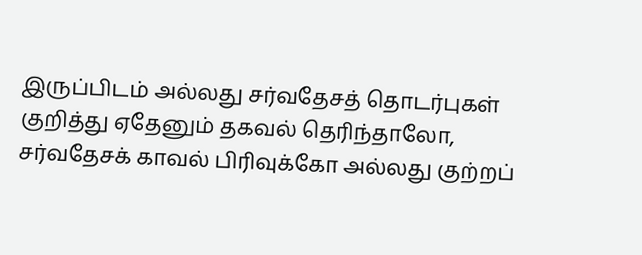இருப்பிடம் அல்லது சர்வதேசத் தொடர்புகள் குறித்து ஏதேனும் தகவல் தெரிந்தாலோ, சர்வதேசக் காவல் பிரிவுக்கோ அல்லது குற்றப்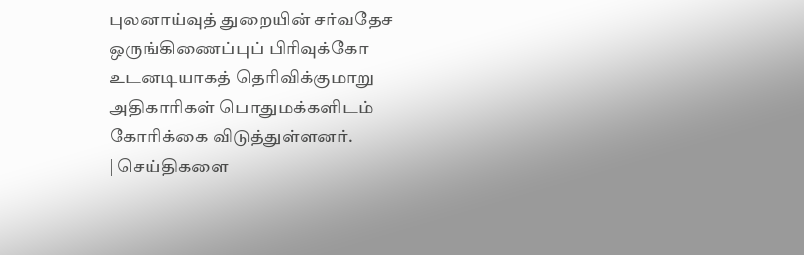புலனாய்வுத் துறையின் சர்வதேச ஒருங்கிணைப்புப் பிரிவுக்கோ உடனடியாகத் தெரிவிக்குமாறு அதிகாரிகள் பொதுமக்களிடம் கோரிக்கை விடுத்துள்ளனர்.
| செய்திகளை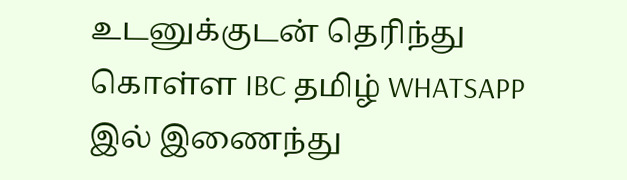உடனுக்குடன் தெரிந்து கொள்ள IBC தமிழ் WHATSAPP இல் இணைந்து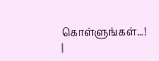கொள்ளுங்கள்...! |